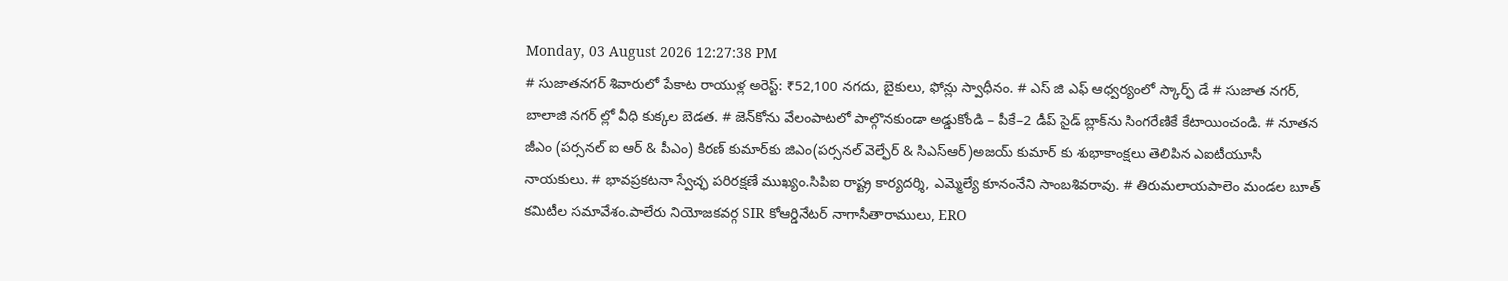Monday, 03 August 2026 12:27:38 PM
# సుజాతనగర్ శివారులో పేకాట రాయుళ్ల అరెస్ట్: ₹52,100 నగదు, బైకులు, ఫోన్లు స్వాధీనం. # ఎస్ జి ఎఫ్ ఆధ్వర్యంలో స్కార్ఫ్ డే # సుజాత నగర్, బాలాజి నగర్ ల్లో వీధి కుక్కల బెడత. # జెన్‌కోను వేలంపాటలో పాల్గొనకుండా అడ్డుకోండి – పీకే–2 డీప్ సైడ్ బ్లాక్‌ను సింగరేణికే కేటాయించండి. # నూతన జీఎం (పర్సనల్ ఐ ఆర్ & పీఎం) కిరణ్ కుమార్‌కు జిఎం(పర్సనల్ వెల్ఫేర్ & సిఎస్ఆర్)అజయ్ కుమార్ కు శుభాకాంక్షలు తెలిపిన ఎఐటీయూసీ నాయకులు. # భావప్రకటనా స్వేచ్ఛ పరిరక్షణే ముఖ్యం.సిపిఐ రాష్ట్ర కార్యదర్శి, ఎమ్మెల్యే కూనంనేని సాంబశివరావు. # తిరుమలాయపాలెం మండల బూత్ కమిటీల సమావేశం.పాలేరు నియోజకవర్గ SIR కోఆర్డినేటర్ నాగాసీతారాములు, ERO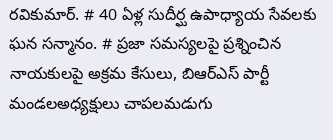రవికుమార్. # 40 ఏళ్ల సుదీర్ఘ ఉపాధ్యాయ సేవలకు ఘన సన్మానం. # ప్రజా సమస్యలపై ప్రశ్నించిన నాయకులపై అక్రమ కేసులు, బిఆర్ఎస్ పార్టీ మండలఅధ్యక్షులు చాపలమడుగు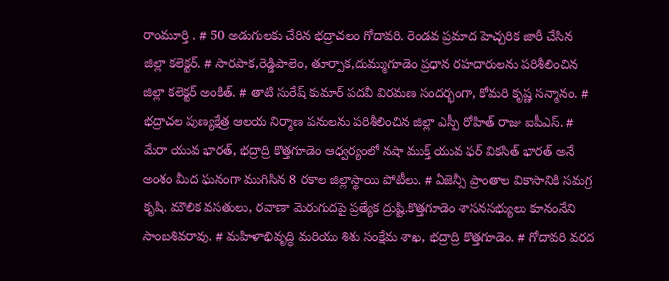రాంమూర్తి . # 50 అడుగులకు చేరిన భద్రాచలం గోదావరి. రెండవ ప్రమాద హెచ్చరిక జారీ చేసిన జిల్లా కలెక్టర్. # సారపాక,రెడ్డిపాలెం, తూర్పాక,దుమ్ముగూడెం ప్రధాన రహదారులను పరిశీలించిన జిల్లా కలెక్టర్ అంకిత్. # తాటి సురేష్ కుమార్ పదవీ విరమణ సందర్భంగా, కోమరి కృష్ణ సన్మానం. # భద్రాచల పుణ్యక్షేత్ర ఆలయ నిర్మాణ పనులను పరిశీలించిన జిల్లా ఎస్పీ రోహిత్ రాజు ఐపీఎస్. # మేరా యువ భారత్, భద్రాద్రి కొత్తగూడెం ఆధ్వర్యంలో నషా ముక్త్ యువ ఫర్ వికసిత్ భారత్ అనే అంశం మీద ఘనంగా ముగిసిన 8 రకాల జిల్లాస్థాయి పోటీలు. # ఏజెన్సీ ప్రాంతాల వికాసానికి సమగ్ర కృషి. మౌలిక వసతులు, రవాణా మెరుగుదపై ప్రత్యేక ద్రుష్టి.కొత్తగూడెం శాసనసభ్యులు కూనంనేని సాంబశివరావు. # మహిళాభివృద్ధి మరియు శిశు సంక్షేమ శాఖ, భద్రాద్రి కొత్తగూడెం. # గోదావరి వరద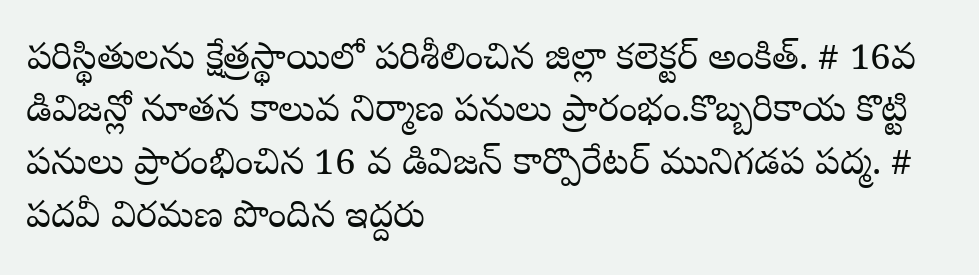పరిస్థితులను క్షేత్రస్థాయిలో పరిశీలించిన జిల్లా కలెక్టర్ అంకిత్. # 16వ డివిజన్లో నూతన కాలువ నిర్మాణ పనులు ప్రారంభం.కొబ్బరికాయ కొట్టి పనులు ప్రారంభించిన 16 వ డివిజన్ కార్పొరేటర్ మునిగడప పద్మ. # పదవీ విరమణ పొందిన ఇద్దరు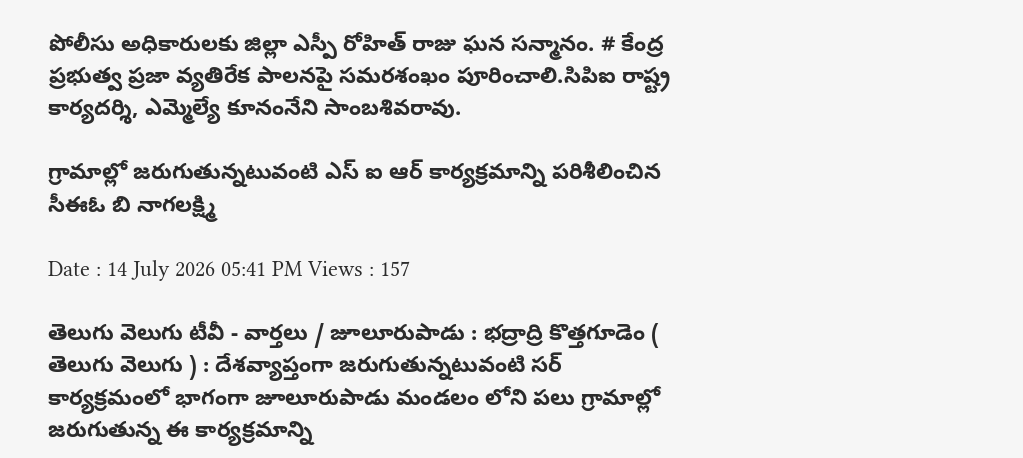పోలీసు అధికారులకు జిల్లా ఎస్పీ రోహిత్ రాజు ఘన సన్మానం. # కేంద్ర ప్రభుత్వ ప్రజా వ్యతిరేక పాలనపై సమరశంఖం పూరించాలి.సిపిఐ రాష్ట్ర కార్యదర్శి, ఎమ్మెల్యే కూనంనేని సాంబశివరావు.

గ్రామాల్లో జరుగుతున్నటువంటి ఎస్ ఐ ఆర్ కార్యక్రమాన్ని పరిశీలించిన సీఈఓ బి నాగలక్ష్మి

Date : 14 July 2026 05:41 PM Views : 157

తెలుగు వెలుగు టీవీ - వార్తలు / జూలూరుపాడు : భద్రాద్రి కొత్తగూడెం ( తెలుగు వెలుగు ) : దేశవ్యాప్తంగా జరుగుతున్నటువంటి సర్ కార్యక్రమంలో భాగంగా జూలూరుపాడు మండలం లోని పలు గ్రామాల్లో జరుగుతున్న ఈ కార్యక్రమాన్ని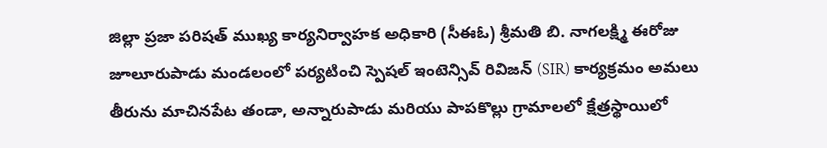జిల్లా ప్రజా పరిషత్ ముఖ్య కార్యనిర్వాహక అధికారి (సీఈఓ) శ్రీమతి బి. నాగలక్ష్మి ఈరోజు జూలూరుపాడు మండలంలో పర్యటించి స్పెషల్ ఇంటెన్సివ్ రివిజన్ (SIR) కార్యక్రమం అమలు తీరును మాచినపేట తండా, అన్నారుపాడు మరియు పాపకొల్లు గ్రామాలలో క్షేత్రస్థాయిలో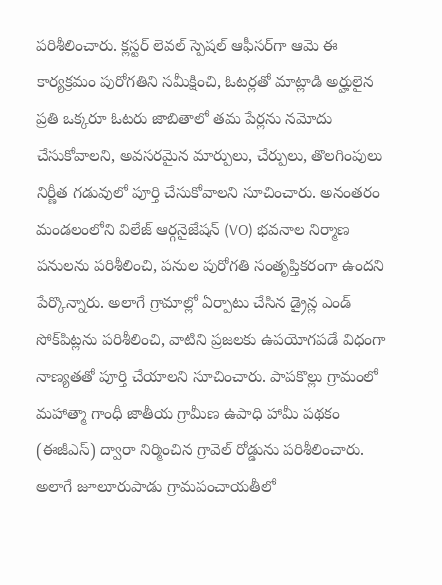పరిశీలించారు. క్లస్టర్ లెవల్ స్పెషల్ ఆఫీసర్‌గా ఆమె ఈ కార్యక్రమం పురోగతిని సమీక్షించి, ఓటర్లతో మాట్లాడి అర్హులైన ప్రతి ఒక్కరూ ఓటరు జాబితాలో తమ పేర్లను నమోదు చేసుకోవాలని, అవసరమైన మార్పులు, చేర్పులు, తొలగింపులు నిర్ణీత గడువులో పూర్తి చేసుకోవాలని సూచించారు. అనంతరం మండలంలోని విలేజ్ ఆర్గనైజేషన్ (VO) భవనాల నిర్మాణ పనులను పరిశీలించి, పనుల పురోగతి సంతృప్తికరంగా ఉందని పేర్కొన్నారు. అలాగే గ్రామాల్లో ఏర్పాటు చేసిన డ్రైన్ల ఎండ్ సోక్‌పిట్లను పరిశీలించి, వాటిని ప్రజలకు ఉపయోగపడే విధంగా నాణ్యతతో పూర్తి చేయాలని సూచించారు. పాపకొల్లు గ్రామంలో మహాత్మా గాంధీ జాతీయ గ్రామీణ ఉపాధి హామీ పథకం (ఈజీఎస్) ద్వారా నిర్మించిన గ్రావెల్ రోడ్డును పరిశీలించారు. అలాగే జూలూరుపాడు గ్రామపంచాయతీలో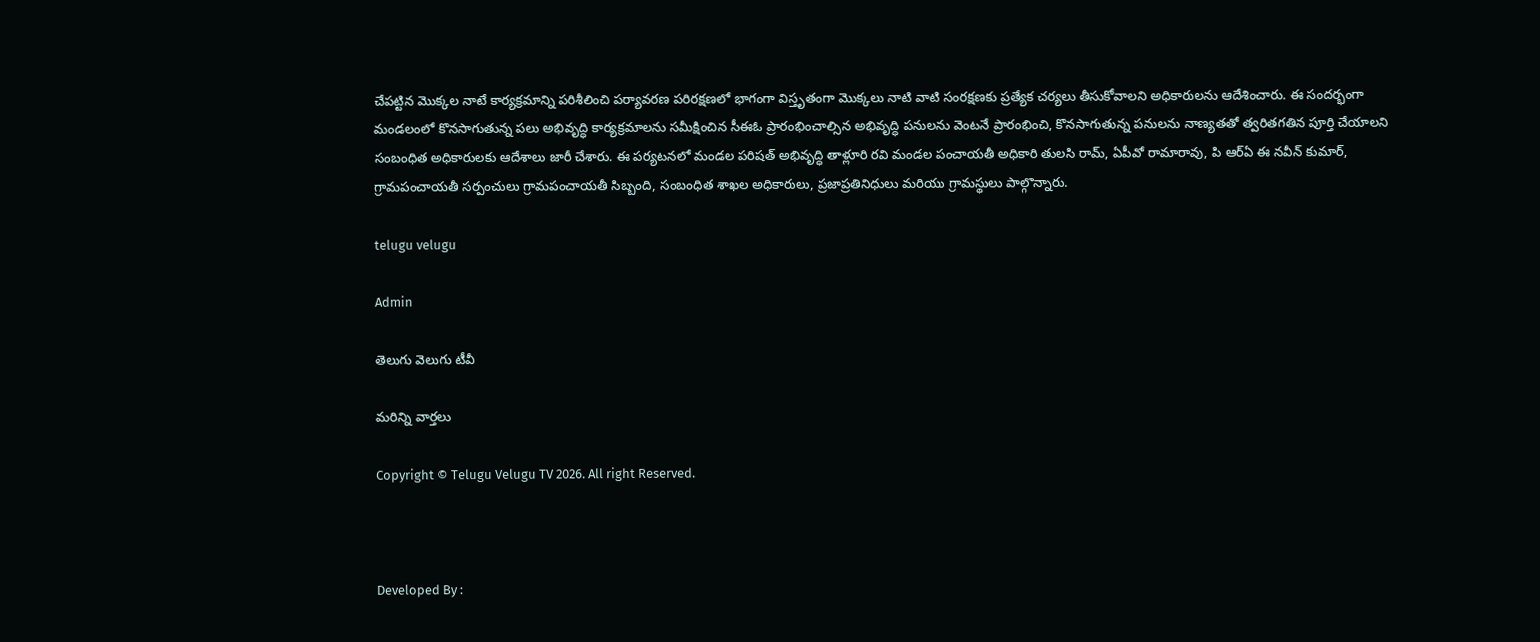చేపట్టిన మొక్కల నాటే కార్యక్రమాన్ని పరిశీలించి పర్యావరణ పరిరక్షణలో భాగంగా విస్తృతంగా మొక్కలు నాటి వాటి సంరక్షణకు ప్రత్యేక చర్యలు తీసుకోవాలని అధికారులను ఆదేశించారు. ఈ సందర్భంగా మండలంలో కొనసాగుతున్న పలు అభివృద్ధి కార్యక్రమాలను సమీక్షించిన సీఈఓ ప్రారంభించాల్సిన అభివృద్ధి పనులను వెంటనే ప్రారంభించి, కొనసాగుతున్న పనులను నాణ్యతతో త్వరితగతిన పూర్తి చేయాలని సంబంధిత అధికారులకు ఆదేశాలు జారీ చేశారు. ఈ పర్యటనలో మండల పరిషత్ అభివృద్ధి తాళ్లూరి రవి మండల పంచాయతీ అధికారి తులసి రామ్, ఏపీవో రామారావు, పి ఆర్ఏ ఈ నవీన్ కుమార్, గ్రామపంచాయతీ సర్పంచులు గ్రామపంచాయతీ సిబ్బంది, సంబంధిత శాఖల అధికారులు, ప్రజాప్రతినిధులు మరియు గ్రామస్థులు పాల్గొన్నారు.

telugu velugu

Admin

తెలుగు వెలుగు టీవీ

మరిన్ని వార్తలు

Copyright © Telugu Velugu TV 2026. All right Reserved.



Developed By :